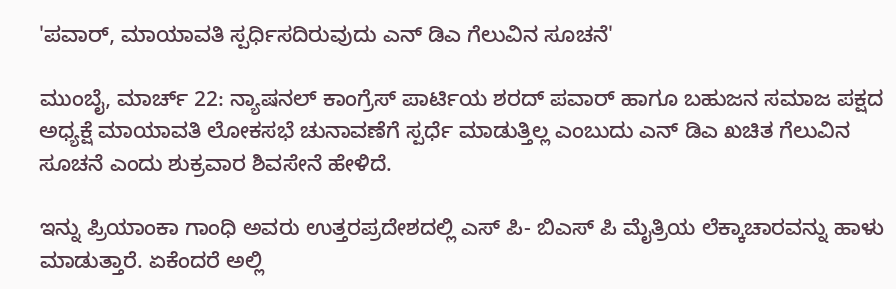'ಪವಾರ್, ಮಾಯಾವತಿ ಸ್ಪರ್ಧಿಸದಿರುವುದು ಎನ್ ಡಿಎ ಗೆಲುವಿನ ಸೂಚನೆ'

ಮುಂಬೈ, ಮಾರ್ಚ್ 22: ನ್ಯಾಷನಲ್ ಕಾಂಗ್ರೆಸ್ ಪಾರ್ಟಿಯ ಶರದ್ ಪವಾರ್ ಹಾಗೂ ಬಹುಜನ ಸಮಾಜ ಪಕ್ಷದ ಅಧ್ಯಕ್ಷೆ ಮಾಯಾವತಿ ಲೋಕಸಭೆ ಚುನಾವಣೆಗೆ ಸ್ಪರ್ಧೆ ಮಾಡುತ್ತಿಲ್ಲ ಎಂಬುದು ಎನ್ ಡಿಎ ಖಚಿತ ಗೆಲುವಿನ ಸೂಚನೆ ಎಂದು ಶುಕ್ರವಾರ ಶಿವಸೇನೆ ಹೇಳಿದೆ.

ಇನ್ನು ಪ್ರಿಯಾಂಕಾ ಗಾಂಧಿ ಅವರು ಉತ್ತರಪ್ರದೇಶದಲ್ಲಿ ಎಸ್ ಪಿ- ಬಿಎಸ್ ಪಿ ಮೈತ್ರಿಯ ಲೆಕ್ಕಾಚಾರವನ್ನು ಹಾಳು ಮಾಡುತ್ತಾರೆ. ಏಕೆಂದರೆ ಅಲ್ಲಿ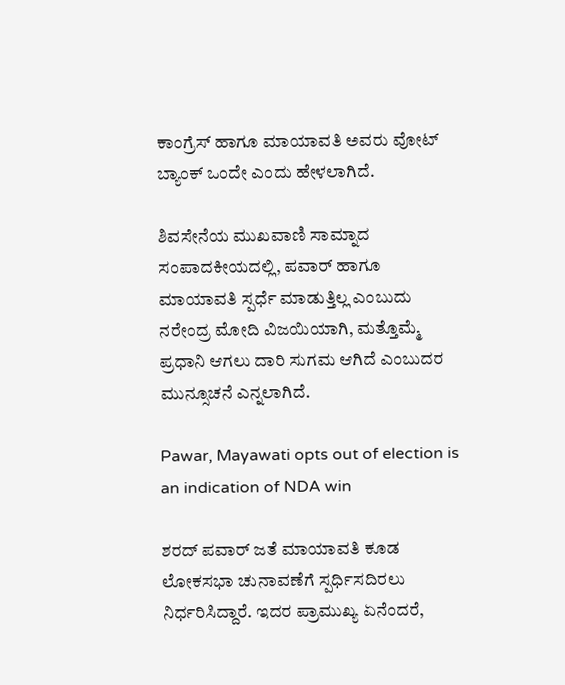ಕಾಂಗ್ರೆಸ್ ಹಾಗೂ ಮಾಯಾವತಿ ಅವರು ವೋಟ್ ಬ್ಯಾಂಕ್ ಒಂದೇ ಎಂದು ಹೇಳಲಾಗಿದೆ.

ಶಿವಸೇನೆಯ ಮುಖವಾಣಿ ಸಾಮ್ನಾದ ಸಂಪಾದಕೀಯದಲ್ಲಿ, ಪವಾರ್ ಹಾಗೂ ಮಾಯಾವತಿ ಸ್ಪರ್ಧೆ ಮಾಡುತ್ತಿಲ್ಲ ಎಂಬುದು ನರೇಂದ್ರ ಮೋದಿ ವಿಜಯಿಯಾಗಿ, ಮತ್ತೊಮ್ಮೆ ಪ್ರಧಾನಿ ಆಗಲು ದಾರಿ ಸುಗಮ ಆಗಿದೆ ಎಂಬುದರ ಮುನ್ಸೂಚನೆ ಎನ್ನಲಾಗಿದೆ.

Pawar, Mayawati opts out of election is an indication of NDA win

ಶರದ್ ಪವಾರ್ ಜತೆ ಮಾಯಾವತಿ ಕೂಡ ಲೋಕಸಭಾ ಚುನಾವಣೆಗೆ ಸ್ಪರ್ಧಿಸದಿರಲು ನಿರ್ಧರಿಸಿದ್ದಾರೆ. ಇದರ ಪ್ರಾಮುಖ್ಯ ಏನೆಂದರೆ,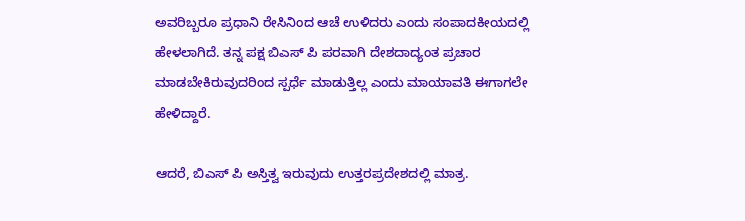ಅವರಿಬ್ಬರೂ ಪ್ರಧಾನಿ ರೇಸಿನಿಂದ ಆಚೆ ಉಳಿದರು ಎಂದು ಸಂಪಾದಕೀಯದಲ್ಲಿ ಹೇಳಲಾಗಿದೆ. ತನ್ನ ಪಕ್ಷ ಬಿಎಸ್ ಪಿ ಪರವಾಗಿ ದೇಶದಾದ್ಯಂತ ಪ್ರಚಾರ ಮಾಡಬೇಕಿರುವುದರಿಂದ ಸ್ಪರ್ಧೆ ಮಾಡುತ್ತಿಲ್ಲ ಎಂದು ಮಾಯಾವತಿ ಈಗಾಗಲೇ ಹೇಳಿದ್ದಾರೆ.

ಆದರೆ, ಬಿಎಸ್ ಪಿ ಅಸ್ತಿತ್ವ ಇರುವುದು ಉತ್ತರಪ್ರದೇಶದಲ್ಲಿ ಮಾತ್ರ.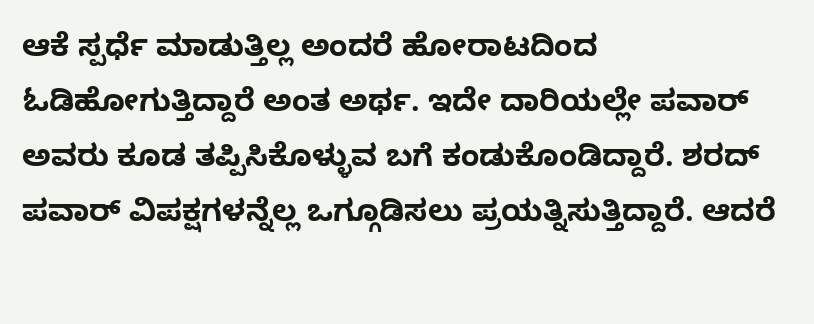ಆಕೆ ಸ್ಪರ್ಧೆ ಮಾಡುತ್ತಿಲ್ಲ ಅಂದರೆ ಹೋರಾಟದಿಂದ ಓಡಿಹೋಗುತ್ತಿದ್ದಾರೆ ಅಂತ ಅರ್ಥ. ಇದೇ ದಾರಿಯಲ್ಲೇ ಪವಾರ್ ಅವರು ಕೂಡ ತಪ್ಪಿಸಿಕೊಳ್ಳುವ ಬಗೆ ಕಂಡುಕೊಂಡಿದ್ದಾರೆ. ಶರದ್ ಪವಾರ್ ವಿಪಕ್ಷಗಳನ್ನೆಲ್ಲ ಒಗ್ಗೂಡಿಸಲು ಪ್ರಯತ್ನಿಸುತ್ತಿದ್ದಾರೆ. ಆದರೆ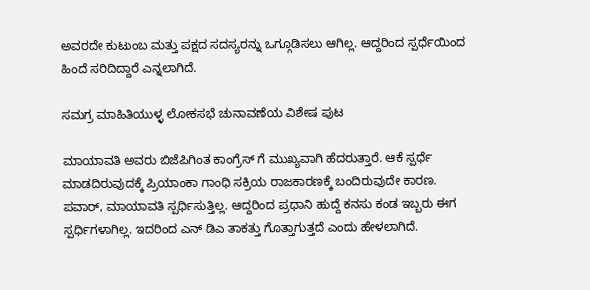ಅವರದೇ ಕುಟುಂಬ ಮತ್ತು ಪಕ್ಷದ ಸದಸ್ಯರನ್ನು ಒಗ್ಗೂಡಿಸಲು ಆಗಿಲ್ಲ. ಆದ್ದರಿಂದ ಸ್ಪರ್ಧೆಯಿಂದ ಹಿಂದೆ ಸರಿದಿದ್ದಾರೆ ಎನ್ನಲಾಗಿದೆ.

ಸಮಗ್ರ ಮಾಹಿತಿಯುಳ್ಳ ಲೋಕಸಭೆ ಚುನಾವಣೆಯ ವಿಶೇಷ ಪುಟ

ಮಾಯಾವತಿ ಅವರು ಬಿಜೆಪಿಗಿಂತ ಕಾಂಗ್ರೆಸ್ ಗೆ ಮುಖ್ಯವಾಗಿ ಹೆದರುತ್ತಾರೆ. ಆಕೆ ಸ್ಪರ್ಧೆ ಮಾಡದಿರುವುದಕ್ಕೆ ಪ್ರಿಯಾಂಕಾ ಗಾಂಧಿ ಸಕ್ರಿಯ ರಾಜಕಾರಣಕ್ಕೆ ಬಂದಿರುವುದೇ ಕಾರಣ. ಪವಾರ್, ಮಾಯಾವತಿ ಸ್ಪರ್ಧಿಸುತ್ತಿಲ್ಲ. ಆದ್ದರಿಂದ ಪ್ರಧಾನಿ ಹುದ್ದೆ ಕನಸು ಕಂಡ ಇಬ್ಬರು ಈಗ ಸ್ಪರ್ಧಿಗಳಾಗಿಲ್ಲ. ಇದರಿಂದ ಎನ್ ಡಿಎ ತಾಕತ್ತು ಗೊತ್ತಾಗುತ್ತದೆ ಎಂದು ಹೇಳಲಾಗಿದೆ.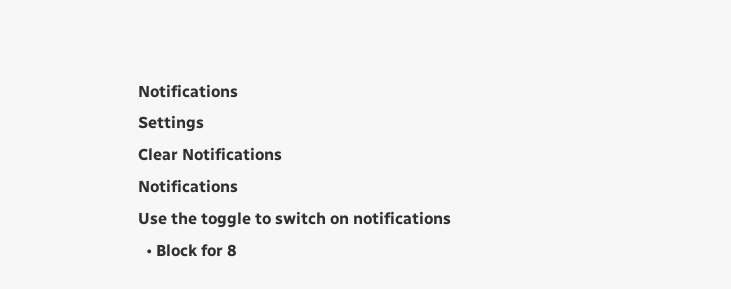Notifications
Settings
Clear Notifications
Notifications
Use the toggle to switch on notifications
  • Block for 8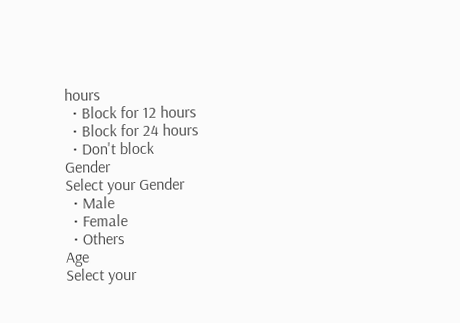hours
  • Block for 12 hours
  • Block for 24 hours
  • Don't block
Gender
Select your Gender
  • Male
  • Female
  • Others
Age
Select your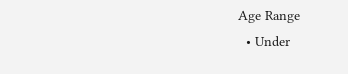Age Range
  • Under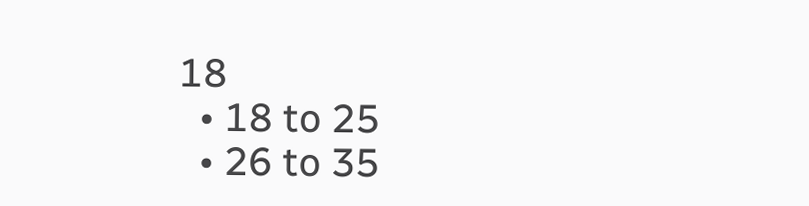18
  • 18 to 25
  • 26 to 35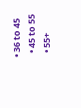• 36 to 45
  • 45 to 55
  • 55+